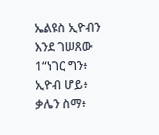ኤልዩስ ኢዮብን እንደ ገሠጸው
1“ነገር ግን፥ ኢዮብ ሆይ፥ ቃሌን ስማ፥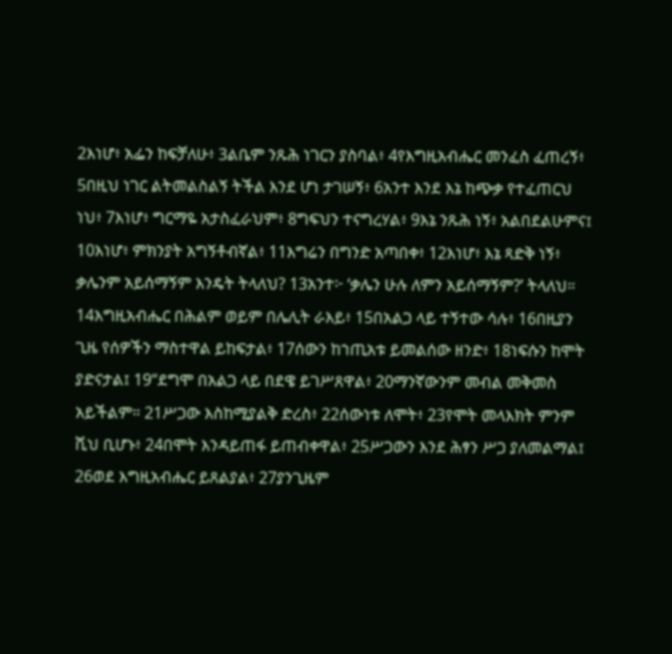2እነሆ፥ አፌን ከፍቻለሁ፥ 3ልቤም ንጹሕ ነገርን ያስባል፥ 4የእግዚአብሔር መንፈስ ፈጠረኝ፥ 5በዚህ ነገር ልትመልስልኝ ትችል እንደ ሆነ ታገሠኝ፥ 6አንተ እንደ እኔ ከጭቃ የተፈጠርህ ነህ፥ 7እነሆ፥ ግርማዬ አታስፈራህም፥ 8ግፍህን ተናግረሃል፥ 9እኔ ንጹሕ ነኝ፥ አልበደልሁምና፤ 10እነሆ፥ ምክንያት አግኝቶብኛል፥ 11እግሬን በግንድ አጣበቀ፥ 12እነሆ፥ እኔ ጻድቅ ነኝ፥ ቃሌንም አይሰማኝም እንዴት ትላለህ? 13አንተ፦ ‘ቃሌን ሁሉ ለምን አይሰማኝም?’ ትላለህ። 14እግዚአብሔር በሕልም ወይም በሌሊት ራእይ፥ 15በአልጋ ላይ ተኝተው ሳሉ፥ 16በዚያን ጊዜ የሰዎችን ማስተዋል ይከፍታል፥ 17ሰውን ከኀጢአቱ ይመልሰው ዘንድ፥ 18ነፍሱን ከሞት ያድናታል፤ 19“ደግሞ በአልጋ ላይ በደዌ ይገሥጸዋል፥ 20ማንኛውንም መብል መቅመስ አይችልም። 21ሥጋው እስከሚያልቅ ድረስ፥ 22ሰውነቱ ለሞት፥ 23የሞት መላእክት ምንም ሺህ ቢሆኑ፥ 24በሞት እንዳይጠፋ ይጠብቀዋል፥ 25ሥጋውን እንደ ሕፃን ሥጋ ያለመልማል፤ 26ወደ እግዚአብሔር ይጸልያል፥ 27ያንጊዜም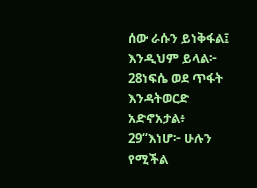ሰው ራሱን ይነቅፋል፤ እንዲህም ይላል፦ 28ነፍሴ ወደ ጥፋት እንዳትወርድ አድኖአታል፥ 29“እነሆ፦ ሁሉን የሚችል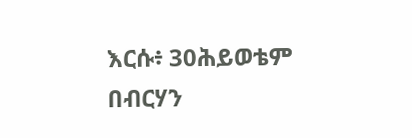እርሱ፥ 30ሕይወቴም በብርሃን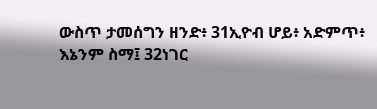ውስጥ ታመሰግን ዘንድ፥ 31ኢዮብ ሆይ፥ አድምጥ፥ እኔንም ስማ፤ 32ነገር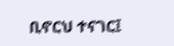ቢኖርህ ተናገር፤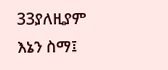33ያለዚያም እኔን ስማ፤